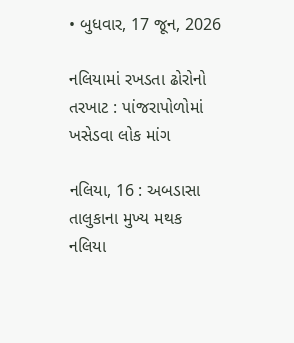• બુધવાર, 17 જૂન, 2026

નલિયામાં રખડતા ઢોરોનો તરખાટ : પાંજરાપોળોમાં ખસેડવા લોક માંગ

નલિયા, 16 : અબડાસા તાલુકાના મુખ્ય મથક નલિયા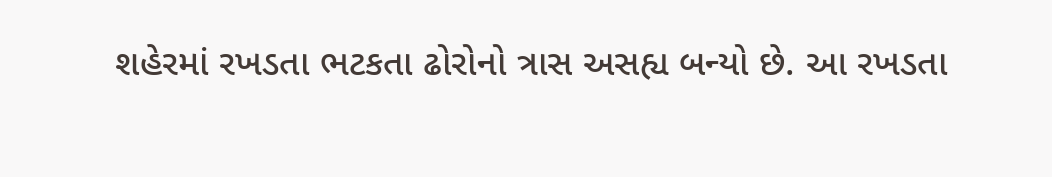શહેરમાં રખડતા ભટકતા ઢોરોનો ત્રાસ અસહ્ય બન્યો છે. આ રખડતા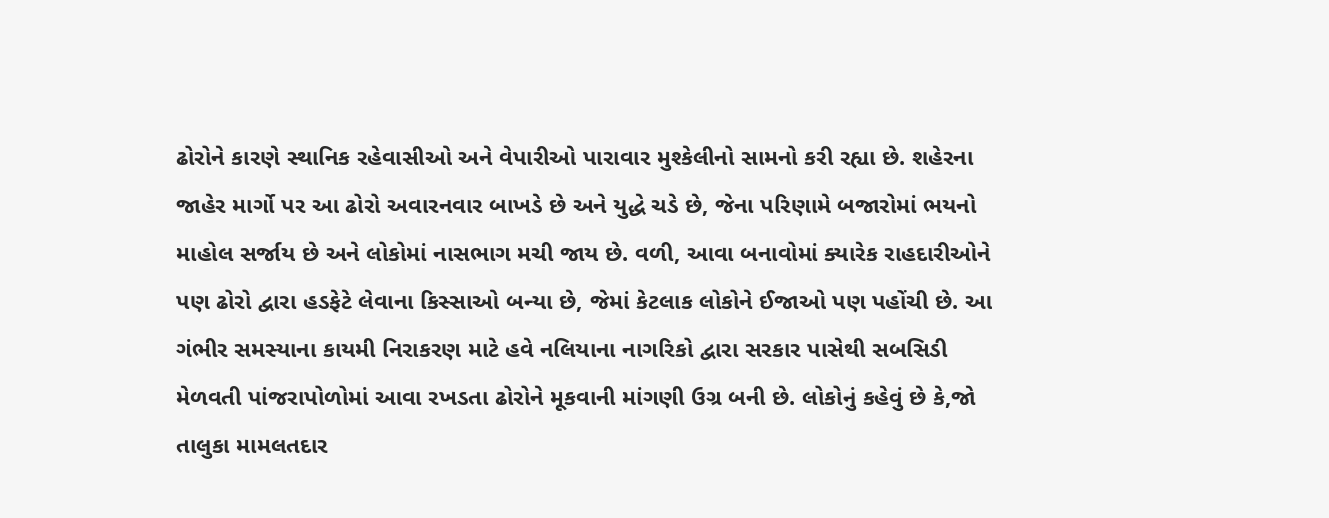ઢોરોને કારણે સ્થાનિક રહેવાસીઓ અને વેપારીઓ પારાવાર મુશ્કેલીનો સામનો કરી રહ્યા છે. શહેરના જાહેર માર્ગો પર આ ઢોરો અવારનવાર બાખડે છે અને યુદ્ધે ચડે છે, જેના પરિણામે બજારોમાં ભયનો માહોલ સર્જાય છે અને લોકોમાં નાસભાગ મચી જાય છે. વળી, આવા બનાવોમાં ક્યારેક રાહદારીઓને પણ ઢોરો દ્વારા હડફેટે લેવાના કિસ્સાઓ બન્યા છે, જેમાં કેટલાક લોકોને ઈજાઓ પણ પહોંચી છે. આ ગંભીર સમસ્યાના કાયમી નિરાકરણ માટે હવે નલિયાના નાગરિકો દ્વારા સરકાર પાસેથી સબસિડી મેળવતી પાંજરાપોળોમાં આવા રખડતા ઢોરોને મૂકવાની માંગણી ઉગ્ર બની છે. લોકોનું કહેવું છે કે,જો તાલુકા મામલતદાર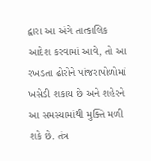દ્વારા આ અંગે તાત્કાલિક આદેશ કરવામાં આવે, તો આ રખડતા ઢોરોને પાંજરાપોળોમાં ખસેડી શકાય છે અને શહેરને આ સમસ્યામાંથી મુક્તિ મળી શકે છે. તંત્ર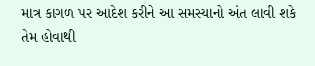માત્ર કાગળ પર આદેશ કરીને આ સમસ્યાનો અંત લાવી શકે તેમ હોવાથી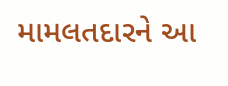મામલતદારને આ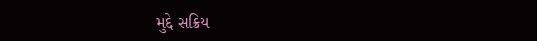મુદ્દે સક્રિય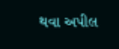થવા અપીલ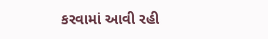કરવામાં આવી રહી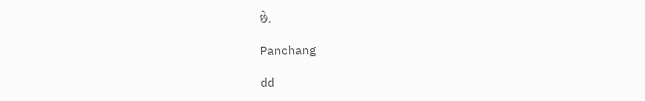છે.

Panchang

dd